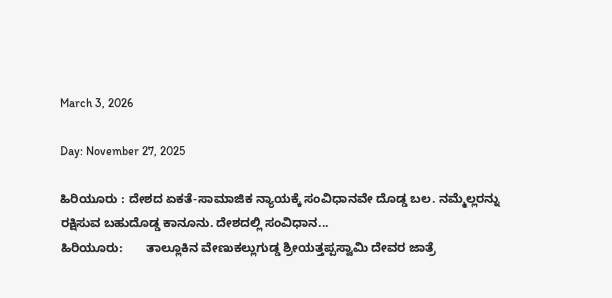March 3, 2026

Day: November 27, 2025

ಹಿರಿಯೂರು : ದೇಶದ ಏಕತೆ-ಸಾಮಾಜಿಕ ನ್ಯಾಯಕ್ಕೆ ಸಂವಿಧಾನವೇ ದೊಡ್ಡ ಬಲ. ನಮ್ಮೆಲ್ಲರನ್ನು ರಕ್ಷಿಸುವ ಬಹುದೊಡ್ಡ ಕಾನೂನು. ದೇಶದಲ್ಲಿ ಸಂವಿಧಾನ...
ಹಿರಿಯೂರು:       ತಾಲ್ಲೂಕಿನ ವೇಣುಕಲ್ಲುಗುಡ್ಡ ಶ್ರೀಯತ್ತಪ್ಪಸ್ವಾಮಿ ದೇವರ ಜಾತ್ರೆ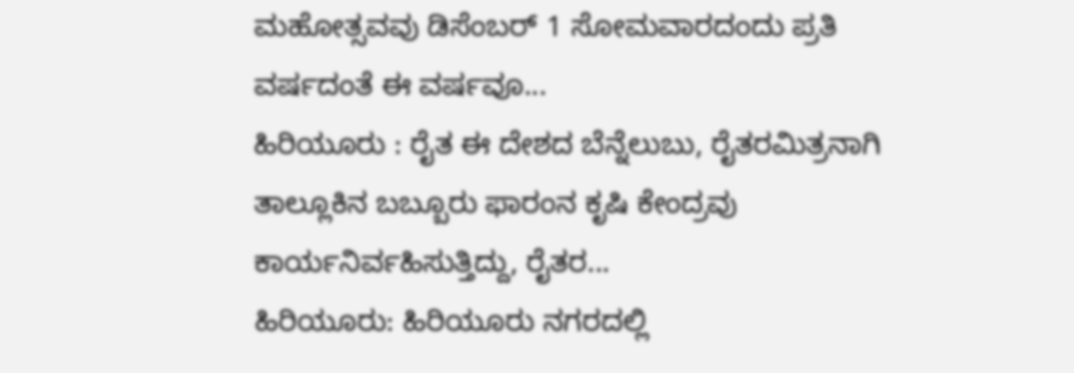ಮಹೋತ್ಸವವು ಡಿಸೆಂಬರ್ 1 ಸೋಮವಾರದಂದು ಪ್ರತಿ ವರ್ಷದಂತೆ ಈ ವರ್ಷವೂ...
ಹಿರಿಯೂರು : ರೈತ ಈ ದೇಶದ ಬೆನ್ನೆಲುಬು, ರೈತರಮಿತ್ರನಾಗಿ ತಾಲ್ಲೂಕಿನ ಬಬ್ಬೂರು ಫಾರಂನ ಕೃಷಿ ಕೇಂದ್ರವು ಕಾರ್ಯನಿರ್ವಹಿಸುತ್ತಿದ್ದು, ರೈತರ...
ಹಿರಿಯೂರು: ಹಿರಿಯೂರು ನಗರದಲ್ಲಿ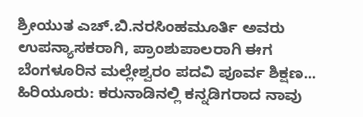ಶ್ರೀಯುತ ಎಚ್.ಬಿ.ನರಸಿಂಹಮೂರ್ತಿ ಅವರು ಉಪನ್ಯಾಸಕರಾಗಿ, ಪ್ರಾಂಶುಪಾಲರಾಗಿ ಈಗ ಬೆಂಗಳೂರಿನ ಮಲ್ಲೇಶ್ವರಂ ಪದವಿ ಪೂರ್ವ ಶಿಕ್ಷಣ...
ಹಿರಿಯೂರು: ಕರುನಾಡಿನಲ್ಲಿ ಕನ್ನಡಿಗರಾದ ನಾವು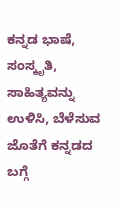ಕನ್ನಡ ಭಾಷೆ, ಸಂಸ್ಕೃತಿ, ಸಾಹಿತ್ಯವನ್ನು ಉಳಿಸಿ, ಬೆಳೆಸುವ ಜೊತೆಗೆ ಕನ್ನಡದ ಬಗ್ಗೆ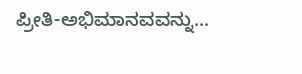ಪ್ರೀತಿ-ಅಭಿಮಾನವವನ್ನು...